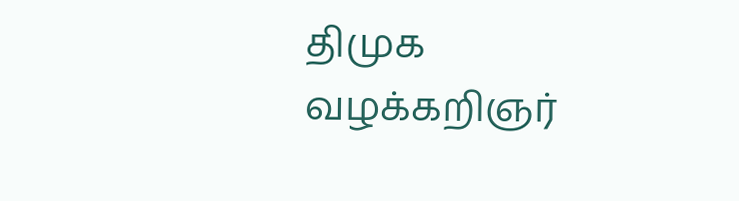திமுக வழக்கறிஞர்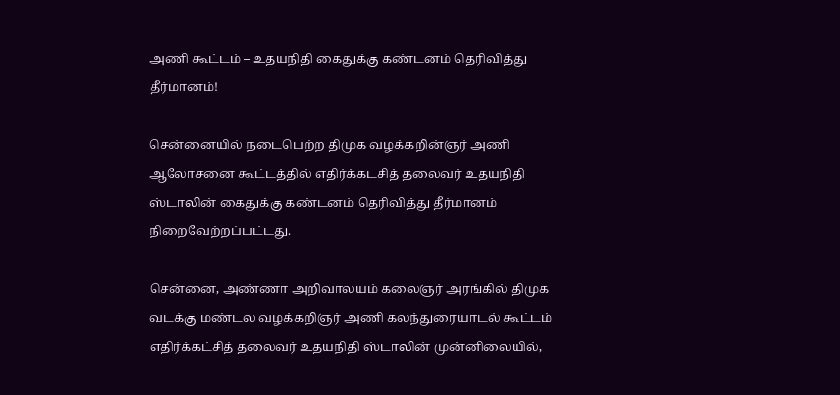அணி கூட்டம் – உதயநிதி கைதுக்கு கண்டனம் தெரிவித்து தீர்மானம்!

சென்னையில் நடைபெற்ற திமுக வழக்கறின்ஞர் அணி ஆலோசனை கூட்டத்தில் எதிர்க்கடசித் தலைவர் உதயநிதி ஸ்டாலின் கைதுக்கு கண்டனம் தெரிவித்து தீர்மானம் நிறைவேற்றப்பட்டது.

சென்னை, அண்ணா அறிவாலயம் கலைஞர் அரங்கில் திமுக வடக்கு மண்டல வழக்கறிஞர் அணி கலந்துரையாடல் கூட்டம் எதிர்க்கட்சித் தலைவர் உதயநிதி ஸ்டாலின் முன்னிலையில்,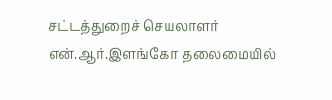சட்டத்துறைச் செயலாளர் என்.ஆர்.இளங்கோ தலைமையில்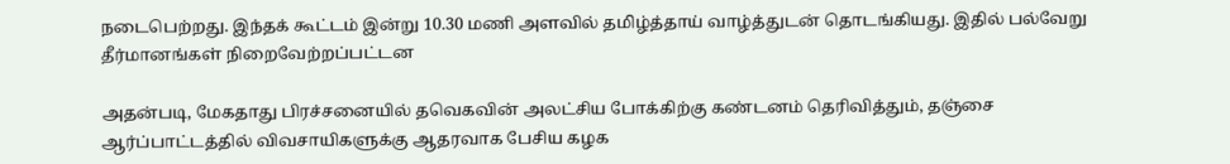நடைபெற்றது. இந்தக் கூட்டம் இன்று 10.30 மணி அளவில் தமிழ்த்தாய் வாழ்த்துடன் தொடங்கியது. இதில் பல்வேறு தீர்மானங்கள் நிறைவேற்றப்பட்டன

அதன்படி, மேகதாது பிரச்சனையில் தவெகவின் அலட்சிய போக்கிற்கு கண்டனம் தெரிவித்தும், தஞ்சை ஆர்ப்பாட்டத்தில் விவசாயிகளுக்கு ஆதரவாக பேசிய கழக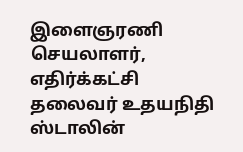இளைஞரணி செயலாளர், எதிர்க்கட்சி தலைவர் உதயநிதி ஸ்டாலின்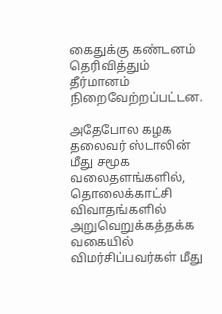கைதுக்கு கண்டனம் தெரிவித்தும் தீர்மானம் நிறைவேற்றப்பட்டன.

அதேபோல கழக தலைவர் ஸ்டாலின் மீது சமூக வலைதளங்களில், தொலைக்காட்சி விவாதங்களில் அறுவெறுக்கத்தக்க வகையில் விமர்சிப்பவர்கள் மீது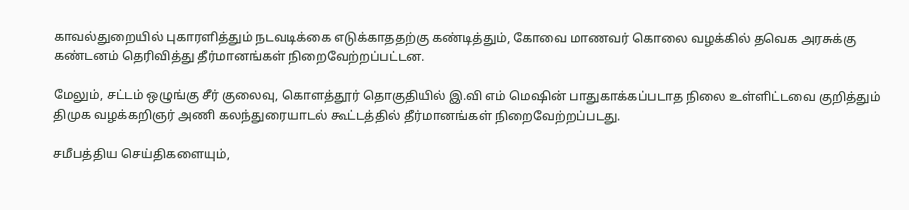காவல்துறையில் புகாரளித்தும் நடவடிக்கை எடுக்காததற்கு கண்டித்தும், கோவை மாணவர் கொலை வழக்கில் தவெக அரசுக்கு கண்டனம் தெரிவித்து தீர்மானங்கள் நிறைவேற்றப்பட்டன.

மேலும், சட்டம் ஒழுங்கு சீர் குலைவு, கொளத்தூர் தொகுதியில் இ.வி எம் மெஷின் பாதுகாக்கப்படாத நிலை உள்ளிட்டவை குறித்தும் திமுக வழக்கறிஞர் அணி கலந்துரையாடல் கூட்டத்தில் தீர்மானங்கள் நிறைவேற்றப்படது.

சமீபத்திய செய்திகளையும்,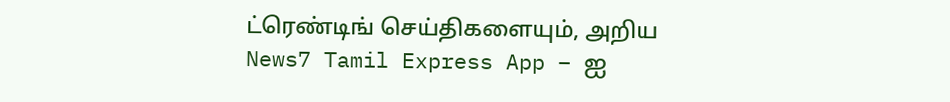ட்ரெண்டிங் செய்திகளையும், அறிய News7 Tamil Express App – ஐ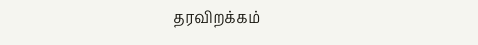தரவிறக்கம்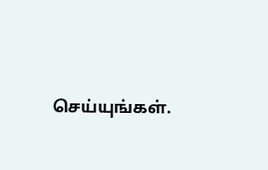செய்யுங்கள்.